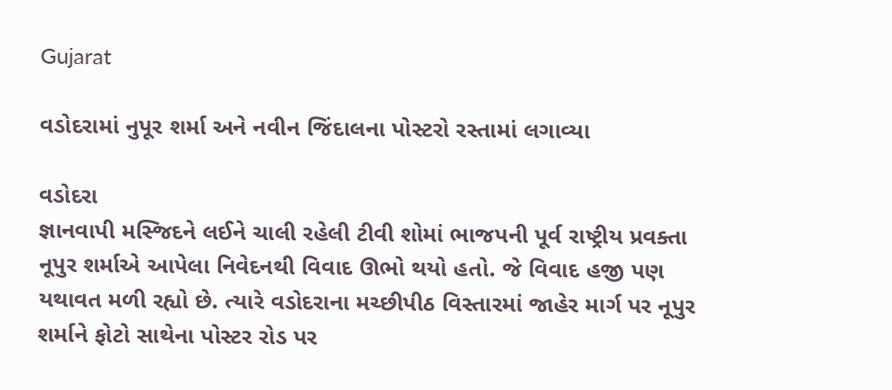Gujarat

વડોદરામાં નુપૂર શર્મા અને નવીન જિંદાલના પોસ્ટરો રસ્તામાં લગાવ્યા

વડોદરા
જ્ઞાનવાપી મસ્જિદને લઈને ચાલી રહેલી ટીવી શોમાં ભાજપની પૂર્વ રાષ્ટ્રીય પ્રવક્તા નૂપુર શર્માએ આપેલા નિવેદનથી વિવાદ ઊભો થયો હતો. જે વિવાદ હજી પણ યથાવત મળી રહ્યો છે. ત્યારે વડોદરાના મચ્છીપીઠ વિસ્તારમાં જાહેર માર્ગ પર નૂપુર શર્માને ફોટો સાથેના પોસ્ટર રોડ પર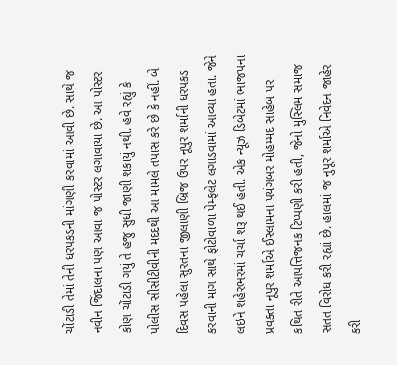ચોંટાડી તેમાં તેની ધરપકડની માંગણી કરવામાં આવી છે. સાથે જ નવીન જિંદાલના પણ આવા જ પોસ્ટર લગાવાયા છે. આ પોસ્ટર કોણ ચોંટાડી ગયું તે હજુ સુધી જાણી શકાયું નથી. હવે રહ્યું કે પોલીસ સીસીટીવીની મદદથી આ મામલે તપાસ કરે છે કે નહીં. બે દિવસ પહેલા સુરતના જીલાણી બ્રિજ ઉપર નૂપુર શર્માની ધરપકડ કરવાની માગ સાથે ફોટોવાળા પેમ્ફલેટ લગાડવામાં આવ્યા હતા. જેને લઇને શહેરભરમાં ચર્ચા શરૂ થઈ હતી. એક ન્યૂઝ ડિબેટમાં ભાજપના પ્રવક્તા નૂપુર શર્માએ ઈસ્લામના પયંગબર મોહમ્મદ સાહેબ પર કથિત રીતે આપત્તિજનક ટિપ્પણી કરી હતી, જેનો મુસ્લિમ સમાજ સતત વિરોધ કરી રહ્યાં છે. હાલમાં જ નુપૂર શર્માએ નિવેદન જાહેર કરી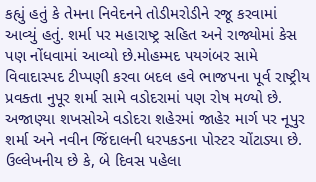કહ્યું હતું કે તેમના નિવેદનને તોડીમરોડીને રજૂ કરવામાં આવ્યું હતું. શર્મા પર મહારાષ્ટ્ર સહિત અને રાજ્યોમાં કેસ પણ નોંધવામાં આવ્યો છે.મોહમ્મદ પયગંબર સામે વિવાદાસ્પદ ટીપ્પણી કરવા બદલ હવે ભાજપના પૂર્વ રાષ્ટ્રીય પ્રવક્તા નુપૂર શર્મા સામે વડોદરામાં પણ રોષ મળ્યો છે. અજાણ્યા શખસોએ વડોદરા શહેરમાં જાહેર માર્ગ પર નૂપુર શર્મા અને નવીન જિંદાલની ધરપકડના પોસ્ટર ચોંટાડ્યા છે. ઉલ્લેખનીય છે કે, બે દિવસ પહેલા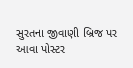સુરતના જીવાણી બ્રિજ પર આવા પોસ્ટર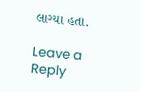લાગ્યા હતા.

Leave a Reply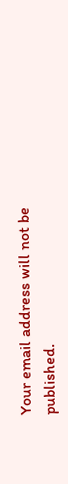Your email address will not be published.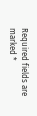Required fields are marked *